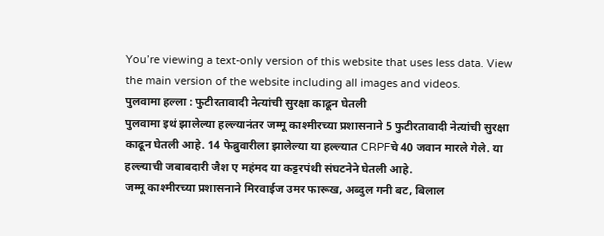You’re viewing a text-only version of this website that uses less data. View the main version of the website including all images and videos.
पुलवामा हल्ला : फुटीरतावादी नेत्यांची सुरक्षा काढून घेतली
पुलवामा इथं झालेल्या हल्ल्यानंतर जम्मू काश्मीरच्या प्रशासनाने 5 फुटीरतावादी नेत्यांची सुरक्षा काढून घेतली आहे. 14 फेब्रुवारीला झालेल्या या हल्ल्यात CRPFचे 40 जवान मारले गेले. या हल्ल्याची जबाबदारी जैश ए महंमद या कट्टरपंथी संघटनेने घेतली आहे.
जम्मू काश्मीरच्या प्रशासनाने मिरवाईज उमर फारूख, अब्दुल गनी बट, बिलाल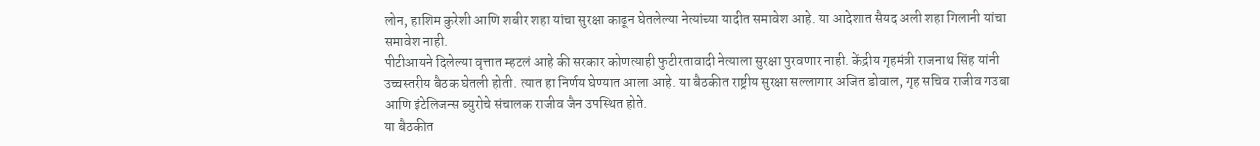लोन, हाशिम कुरेशी आणि शबीर शहा यांचा सुरक्षा काढून घेतलेल्या नेत्यांच्या यादीत समावेश आहे. या आदेशात सैयद अली शहा गिलानी यांचा समावेश नाही.
पीटीआयने दिलेल्या वृत्तात म्हटलं आहे की सरकार कोणत्याही फुटीरतावादी नेत्याला सुरक्षा पुरवणार नाही. केंद्रीय गृहमंत्री राजनाथ सिंह यांनी उच्चस्तरीय बैठक घेतली होती. त्यात हा निर्णय घेण्यात आला आहे. या बैठकीत राष्ट्रीय सुरक्षा सल्लागार अजित डोवाल, गृह सचिव राजीव गउबा आणि इंटेलिजन्स ब्युरोचे संचालक राजीव जैन उपस्थित होते.
या बैठकीत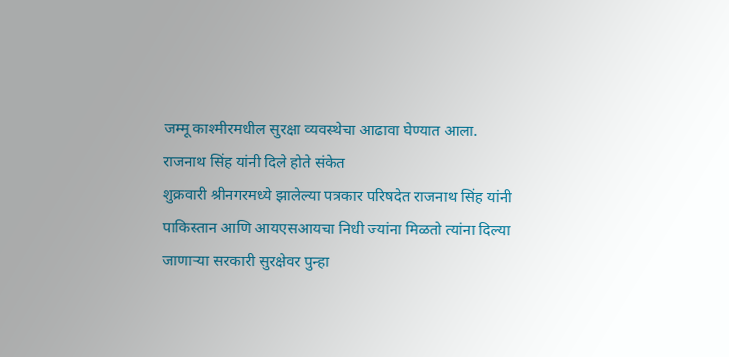जम्मू काश्मीरमधील सुरक्षा व्यवस्थेचा आढावा घेण्यात आला.
राजनाथ सिंह यांनी दिले होते संकेत
शुक्रवारी श्रीनगरमध्ये झालेल्या पत्रकार परिषदेत राजनाथ सिंह यांनी पाकिस्तान आणि आयएसआयचा निधी ज्यांना मिळतो त्यांना दिल्या जाणाऱ्या सरकारी सुरक्षेवर पुन्हा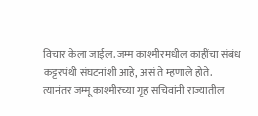विचार केला जाईल. जम्म काश्मीरमधील काहींचा संबंध कट्टरपंथी संघटनांशी आहे, असं ते म्हणाले होते.
त्यानंतर जम्मू काश्मीरच्या गृह सचिवांनी राज्यातील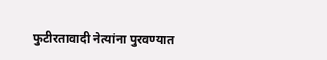फुटीरतावादी नेत्यांना पुरवण्यात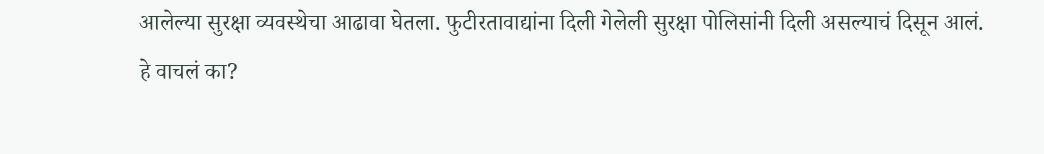आलेल्या सुरक्षा व्यवस्थेचा आढावा घेतला. फुटीरतावाद्यांना दिली गेलेली सुरक्षा पोलिसांनी दिली असल्याचं दिसून आलं.
हे वाचलं का?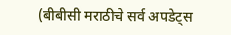(बीबीसी मराठीचे सर्व अपडेट्स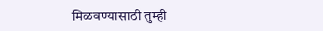मिळवण्यासाठी तुम्ही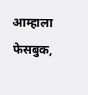आम्हाला फेसबुक,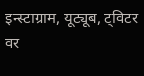इन्स्टाग्राम, यूट्यूब, ट्विटर वर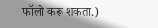फॉलो करू शकता.)